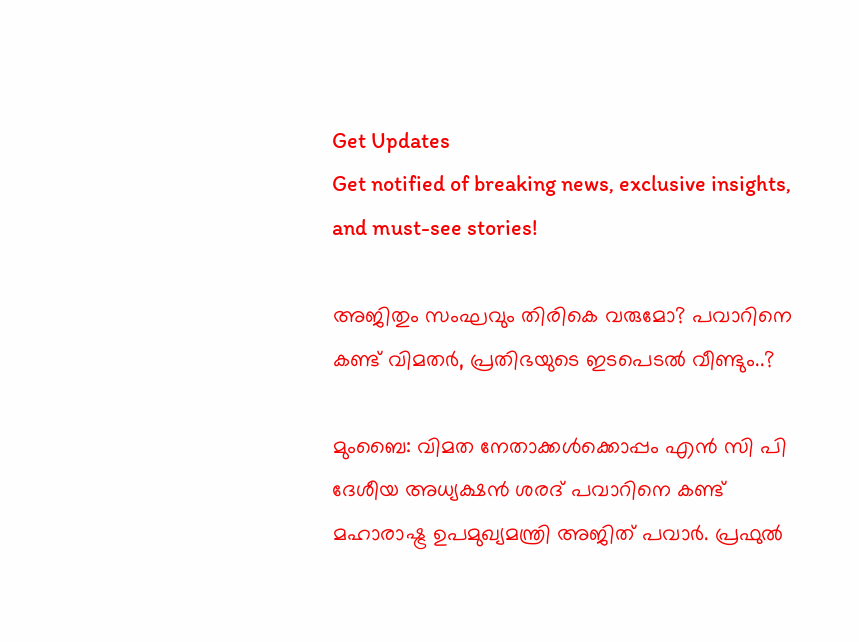Get Updates
Get notified of breaking news, exclusive insights, and must-see stories!

അജിതും സംഘവും തിരികെ വരുമോ? പവാറിനെ കണ്ട് വിമതര്‍, പ്രതിഭയുടെ ഇടപെടല്‍ വീണ്ടും..?

മുംബൈ: വിമത നേതാക്കള്‍ക്കൊപ്പം എന്‍ സി പി ദേശീയ അധ്യക്ഷന്‍ ശരദ് പവാറിനെ കണ്ട് മഹാരാഷ്ട്ര ഉപമുഖ്യമന്ത്രി അജിത് പവാര്‍. പ്രഫുല്‍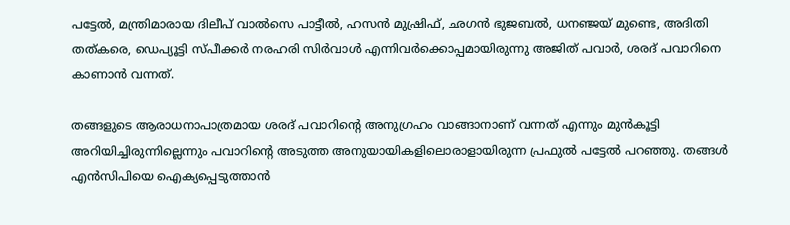പട്ടേല്‍, മന്ത്രിമാരായ ദിലീപ് വാല്‍സെ പാട്ടീല്‍, ഹസന്‍ മുഷ്രിഫ്, ഛഗന്‍ ഭുജബല്‍, ധനഞ്ജയ് മുണ്ടെ, അദിതി തത്കരെ, ഡെപ്യൂട്ടി സ്പീക്കര്‍ നരഹരി സിര്‍വാള്‍ എന്നിവര്‍ക്കൊപ്പമായിരുന്നു അജിത് പവാര്‍, ശരദ് പവാറിനെ കാണാന്‍ വന്നത്.

തങ്ങളുടെ ആരാധനാപാത്രമായ ശരദ് പവാറിന്റെ അനുഗ്രഹം വാങ്ങാനാണ് വന്നത് എന്നും മുന്‍കൂട്ടി അറിയിച്ചിരുന്നില്ലെന്നും പവാറിന്റെ അടുത്ത അനുയായികളിലൊരാളായിരുന്ന പ്രഫുല്‍ പട്ടേല്‍ പറഞ്ഞു. തങ്ങള്‍ എന്‍സിപിയെ ഐക്യപ്പെടുത്താന്‍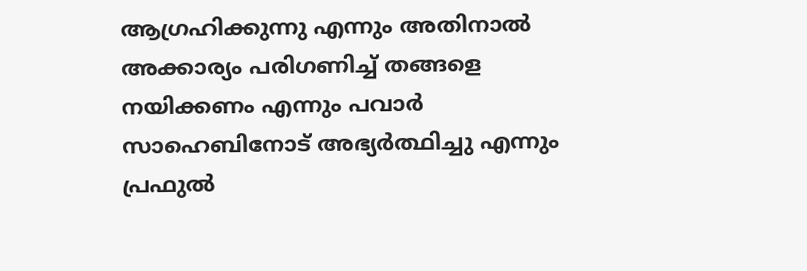ആഗ്രഹിക്കുന്നു എന്നും അതിനാല്‍ അക്കാര്യം പരിഗണിച്ച് തങ്ങളെ നയിക്കണം എന്നും പവാര്‍ സാഹെബിനോട് അഭ്യര്‍ത്ഥിച്ചു എന്നും പ്രഫുല്‍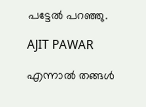പട്ടേല്‍ പറഞ്ഞു.

AJIT PAWAR

എന്നാല്‍ തങ്ങള്‍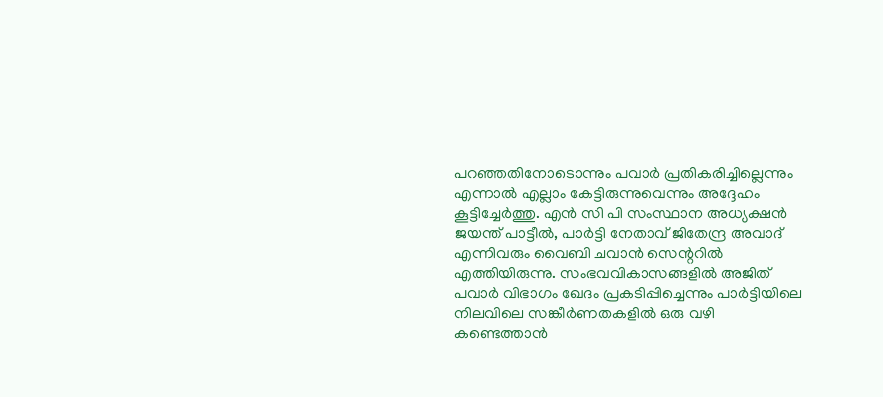പറഞ്ഞതിനോടൊന്നും പവാര്‍ പ്രതികരിച്ചില്ലെന്നും എന്നാല്‍ എല്ലാം കേട്ടിരുന്നുവെന്നും അദ്ദേഹം കൂട്ടിച്ചേര്‍ത്തു. എന്‍ സി പി സംസ്ഥാന അധ്യക്ഷന്‍ ജയന്ത് പാട്ടീല്‍, പാര്‍ട്ടി നേതാവ് ജിതേന്ദ്ര അവാദ് എന്നിവരും വൈബി ചവാന്‍ സെന്ററില്‍ എത്തിയിരുന്നു. സംഭവവികാസങ്ങളില്‍ അജിത് പവാര്‍ വിഭാഗം ഖേദം പ്രകടിപ്പിച്ചെന്നും പാര്‍ട്ടിയിലെ നിലവിലെ സങ്കീര്‍ണതകളില്‍ ഒരു വഴി കണ്ടെത്താന്‍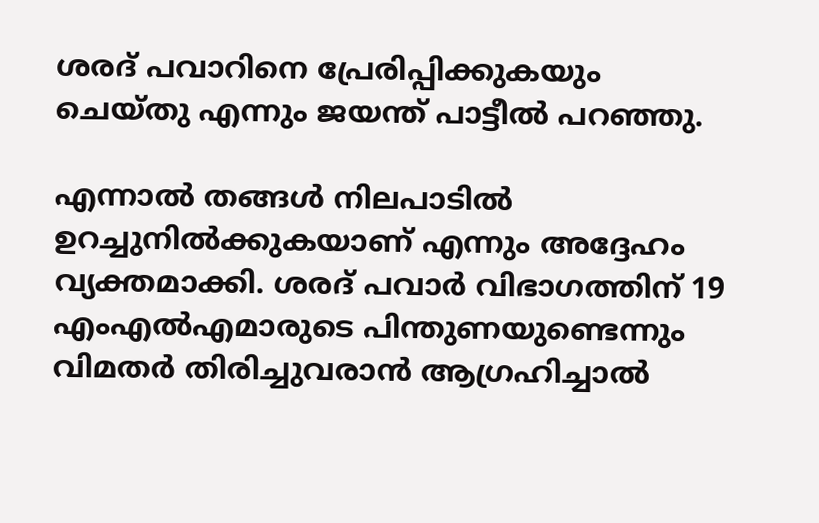ശരദ് പവാറിനെ പ്രേരിപ്പിക്കുകയും ചെയ്തു എന്നും ജയന്ത് പാട്ടീല്‍ പറഞ്ഞു.

എന്നാല്‍ തങ്ങള്‍ നിലപാടില്‍ ഉറച്ചുനില്‍ക്കുകയാണ് എന്നും അദ്ദേഹം വ്യക്തമാക്കി. ശരദ് പവാര്‍ വിഭാഗത്തിന് 19 എംഎല്‍എമാരുടെ പിന്തുണയുണ്ടെന്നും വിമതര്‍ തിരിച്ചുവരാന്‍ ആഗ്രഹിച്ചാല്‍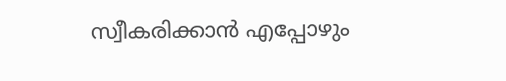സ്വീകരിക്കാന്‍ എപ്പോഴും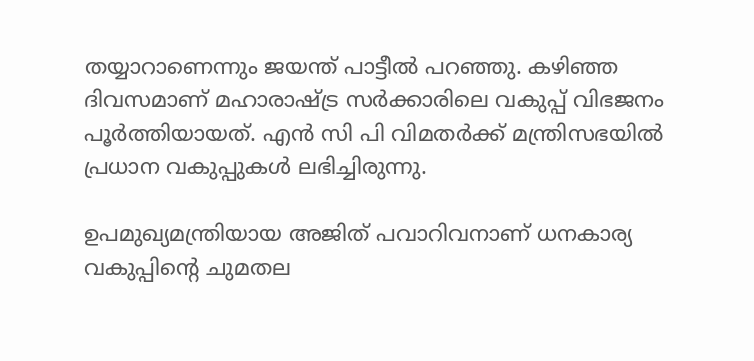തയ്യാറാണെന്നും ജയന്ത് പാട്ടീല്‍ പറഞ്ഞു. കഴിഞ്ഞ ദിവസമാണ് മഹാരാഷ്ട്ര സര്‍ക്കാരിലെ വകുപ്പ് വിഭജനം പൂര്‍ത്തിയായത്. എന്‍ സി പി വിമതര്‍ക്ക് മന്ത്രിസഭയില്‍ പ്രധാന വകുപ്പുകള്‍ ലഭിച്ചിരുന്നു.

ഉപമുഖ്യമന്ത്രിയായ അജിത് പവാറിവനാണ് ധനകാര്യ വകുപ്പിന്റെ ചുമതല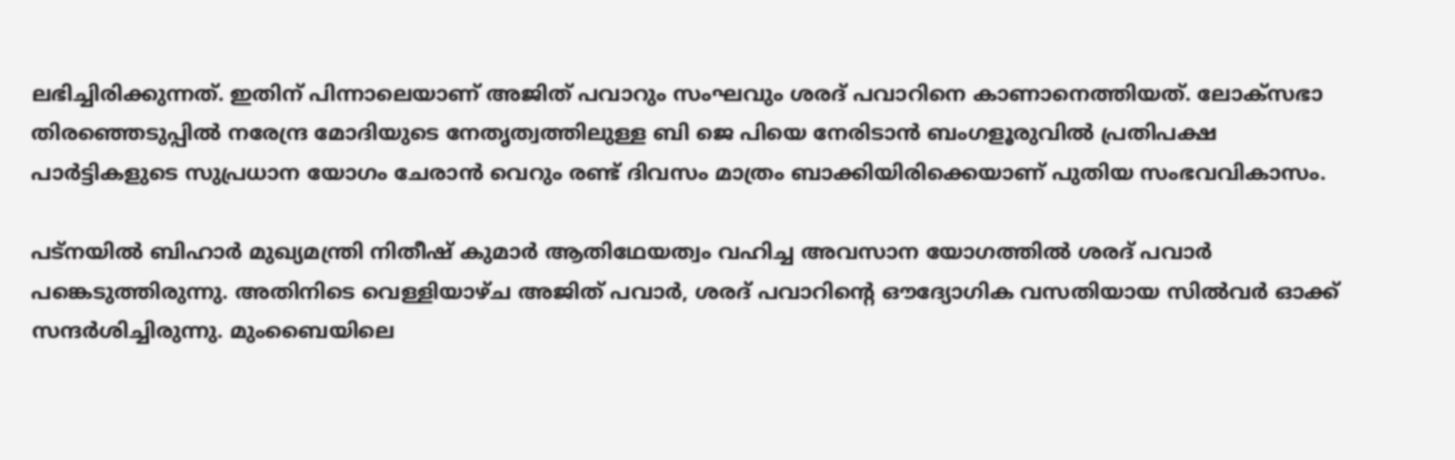ലഭിച്ചിരിക്കുന്നത്. ഇതിന് പിന്നാലെയാണ് അജിത് പവാറും സംഘവും ശരദ് പവാറിനെ കാണാനെത്തിയത്. ലോക്സഭാ തിരഞ്ഞെടുപ്പില്‍ നരേന്ദ്ര മോദിയുടെ നേതൃത്വത്തിലുള്ള ബി ജെ പിയെ നേരിടാന്‍ ബംഗളൂരുവില്‍ പ്രതിപക്ഷ പാര്‍ട്ടികളുടെ സുപ്രധാന യോഗം ചേരാന്‍ വെറും രണ്ട് ദിവസം മാത്രം ബാക്കിയിരിക്കെയാണ് പുതിയ സംഭവവികാസം.

പട്നയില്‍ ബിഹാര്‍ മുഖ്യമന്ത്രി നിതീഷ് കുമാര്‍ ആതിഥേയത്വം വഹിച്ച അവസാന യോഗത്തില്‍ ശരദ് പവാര്‍ പങ്കെടുത്തിരുന്നു. അതിനിടെ വെള്ളിയാഴ്ച അജിത് പവാര്‍, ശരദ് പവാറിന്റെ ഔദ്യോഗിക വസതിയായ സില്‍വര്‍ ഓക്ക് സന്ദര്‍ശിച്ചിരുന്നു. മുംബൈയിലെ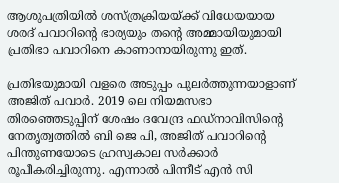ആശുപത്രിയില്‍ ശസ്ത്രക്രിയയ്ക്ക് വിധേയയായ ശരദ് പവാറിന്റെ ഭാര്യയും തന്റെ അമ്മായിയുമായി പ്രതിഭാ പവാറിനെ കാണാനായിരുന്നു ഇത്.

പ്രതിഭയുമായി വളരെ അടുപ്പം പുലര്‍ത്തുന്നയാളാണ് അജിത് പവാര്‍. 2019 ലെ നിയമസഭാ തിരഞ്ഞെടുപ്പിന് ശേഷം ദവേന്ദ്ര ഫഡ്നാവിസിന്റെ നേതൃത്വത്തില്‍ ബി ജെ പി, അജിത് പവാറിന്റെ പിന്തുണയോടെ ഹ്രസ്വകാല സര്‍ക്കാര്‍ രൂപീകരിച്ചിരുന്നു. എന്നാല്‍ പിന്നീട് എന്‍ സി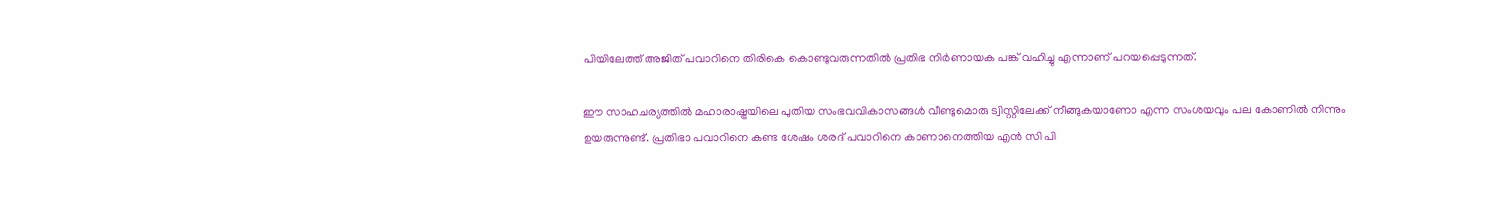പിയിലേത്ത് അജിത് പവാറിനെ തിരികെ കൊണ്ടുവരുന്നതില്‍ പ്രതിഭ നിര്‍ണായക പങ്ക് വഹിച്ചു എന്നാണ് പറയപ്പെടുന്നത്.

ഈ സാഹചര്യത്തില്‍ മഹാരാഷ്ട്രയിലെ പുതിയ സംഭവവികാസങ്ങള്‍ വീണ്ടുമൊരു ട്വിസ്റ്റിലേക്ക് നീങ്ങുകയാണോ എന്ന സംശയവും പല കോണില്‍ നിന്നും ഉയരുന്നുണ്ട്. പ്രതിഭാ പവാറിനെ കണ്ട ശേഷം ശരദ് പവാറിനെ കാണാനെത്തിയ എന്‍ സി പി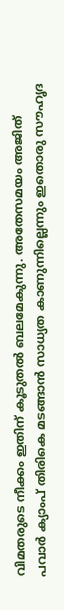വിമതരുടെ നീക്കം ഇതിന് കൂടുതല്‍ ബലമേകുന്നു. അതേസമയം അജിത് പവാര്‍ ക്യാംപ് തിരികെ മടങ്ങാന്‍ സാധ്യത കാണുന്നില്ലെന്നും ഇതൊരു സൗഹൃദ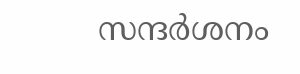സന്ദര്‍ശനം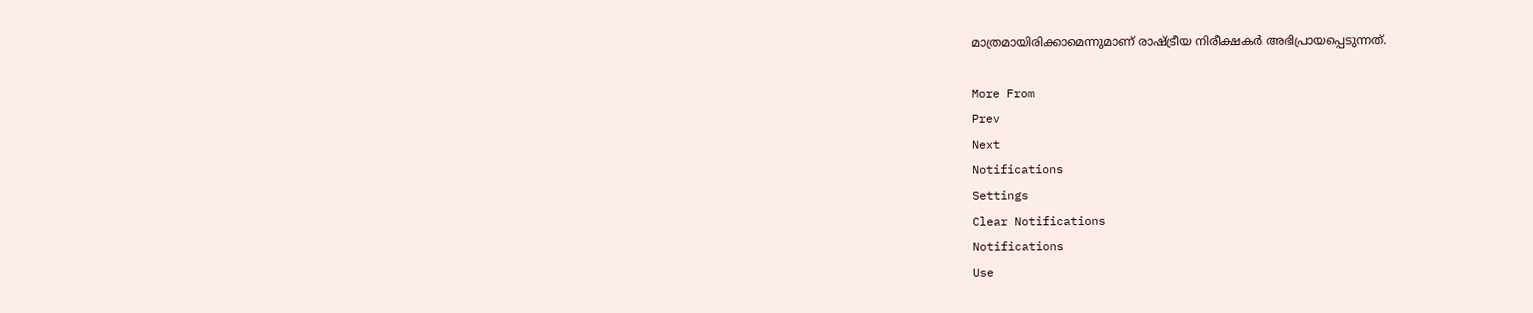മാത്രമായിരിക്കാമെന്നുമാണ് രാഷ്ട്രീയ നിരീക്ഷകര്‍ അഭിപ്രായപ്പെടുന്നത്.

More From
Prev
Next
Notifications
Settings
Clear Notifications
Notifications
Use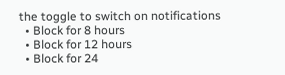the toggle to switch on notifications
  • Block for 8 hours
  • Block for 12 hours
  • Block for 24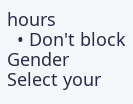hours
  • Don't block
Gender
Select your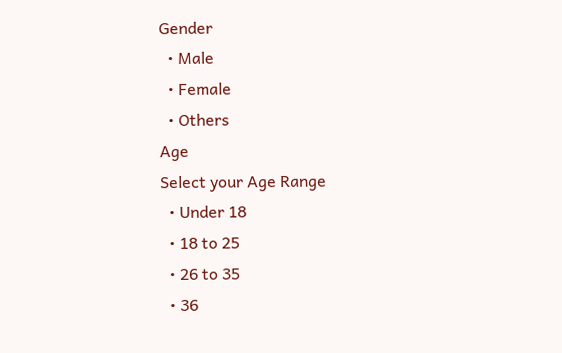Gender
  • Male
  • Female
  • Others
Age
Select your Age Range
  • Under 18
  • 18 to 25
  • 26 to 35
  • 36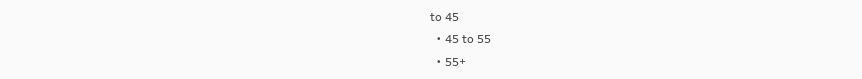to 45
  • 45 to 55
  • 55+